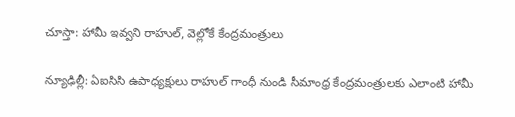చూస్తా: హామీ ఇవ్వని రాహుల్, వెల్లోకే కేంద్రమంత్రులు

న్యూఢిల్లీ: ఏఐసిసి ఉపాధ్యక్షులు రాహుల్ గాంధీ నుండి సీమాంధ్ర కేంద్రమంత్రులకు ఎలాంటి హామీ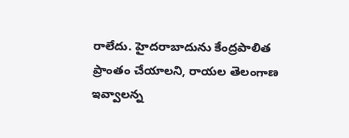రాలేదు. హైదరాబాదును కేంద్రపాలిత ప్రాంతం చేయాలని, రాయల తెలంగాణ ఇవ్వాలన్న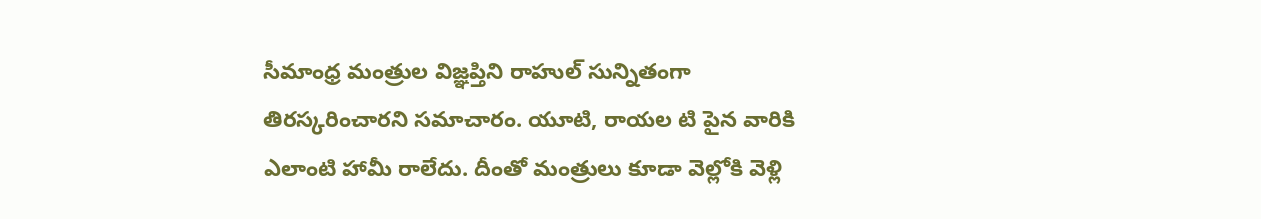సీమాంధ్ర మంత్రుల విజ్ఞప్తిని రాహుల్ సున్నితంగా తిరస్కరించారని సమాచారం. యూటి, రాయల టి పైన వారికి ఎలాంటి హామీ రాలేదు. దీంతో మంత్రులు కూడా వెల్లోకి వెళ్లి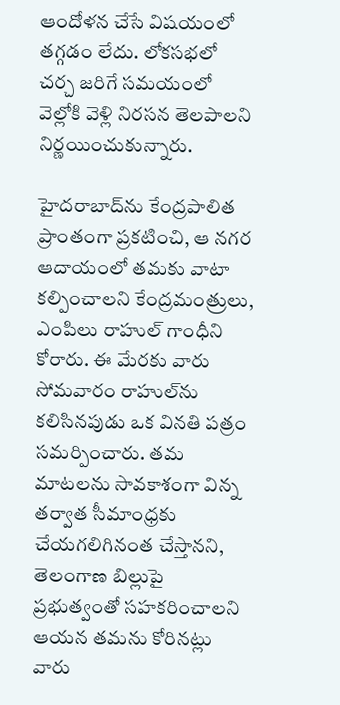ఆందోళన చేసే విషయంలో తగ్గడం లేదు. లోకసభలో చర్చ జరిగే సమయంలో వెల్లోకి వెళ్లి నిరసన తెలపాలని నిర్ణయించుకున్నారు.

హైదరాబాద్‌ను కేంద్రపాలిత ప్రాంతంగా ప్రకటించి, ఆ నగర ఆదాయంలో తమకు వాటా కల్పించాలని కేంద్రమంత్రులు, ఎంపిలు రాహుల్ గాంధీని కోరారు. ఈ మేరకు వారు సోమవారం రాహుల్‌ను కలిసినపుడు ఒక వినతి పత్రం సమర్పించారు. తమ మాటలను సావకాశంగా విన్న తర్వాత సీమాంధ్రకు చేయగలిగినంత చేస్తానని, తెలంగాణ బిల్లుపై ప్రభుత్వంతో సహకరించాలని ఆయన తమను కోరినట్లు వారు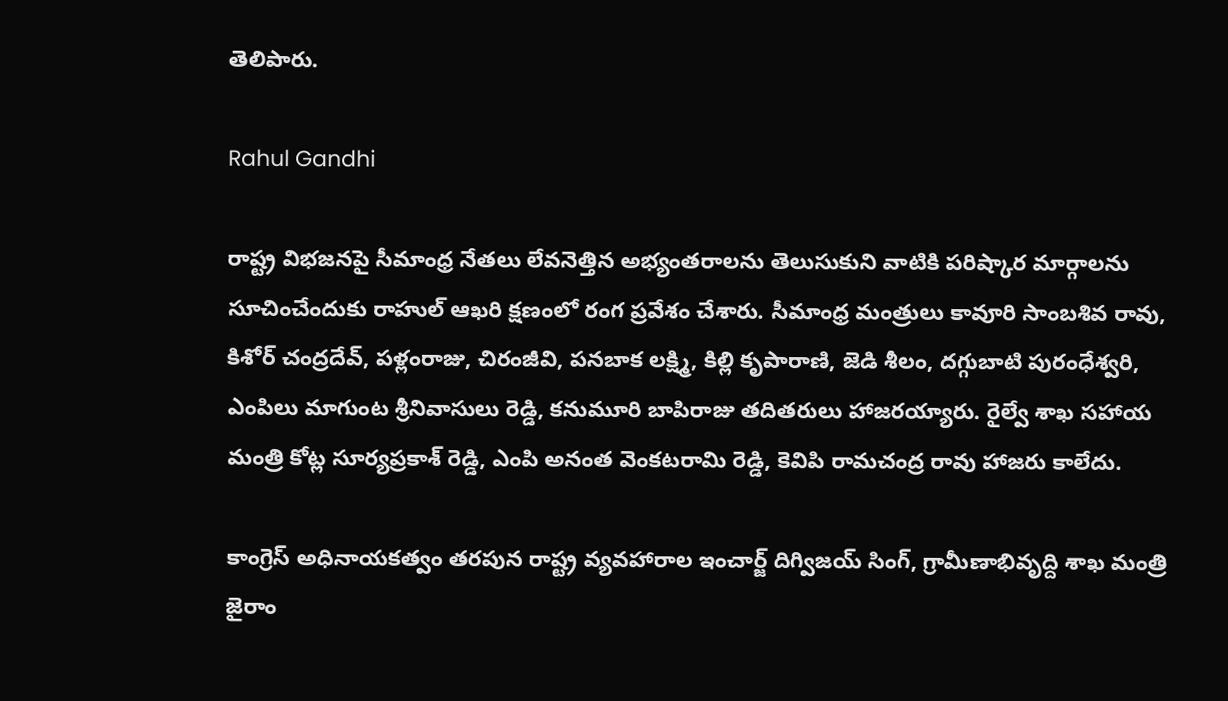తెలిపారు.

Rahul Gandhi

రాష్ట్ర విభజనపై సీమాంధ్ర నేతలు లేవనెత్తిన అభ్యంతరాలను తెలుసుకుని వాటికి పరిష్కార మార్గాలను సూచించేందుకు రాహుల్ ఆఖరి క్షణంలో రంగ ప్రవేశం చేశారు. సీమాంధ్ర మంత్రులు కావూరి సాంబశివ రావు, కిశోర్ చంద్రదేవ్, పళ్లంరాజు, చిరంజీవి, పనబాక లక్ష్మి, కిల్లి కృపారాణి, జెడి శీలం, దగ్గుబాటి పురంధేశ్వరి, ఎంపిలు మాగుంట శ్రీనివాసులు రెడ్డి, కనుమూరి బాపిరాజు తదితరులు హాజరయ్యారు. రైల్వే శాఖ సహాయ మంత్రి కోట్ల సూర్యప్రకాశ్ రెడ్డి, ఎంపి అనంత వెంకటరామి రెడ్డి, కెవిపి రామచంద్ర రావు హాజరు కాలేదు.

కాంగ్రెస్ అధినాయకత్వం తరపున రాష్ట్ర వ్యవహారాల ఇంచార్జ్ దిగ్విజయ్ సింగ్, గ్రామీణాభివృద్ది శాఖ మంత్రి జైరాం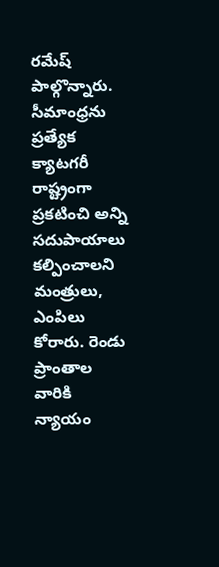రమేష్ పాల్గొన్నారు. సీమాంధ్రను ప్రత్యేక క్యాటగరీ రాష్ట్రంగా ప్రకటించి అన్ని సదుపాయాలు కల్పించాలని మంత్రులు, ఎంపిలు కోరారు. రెండు ప్రాంతాల వారికి న్యాయం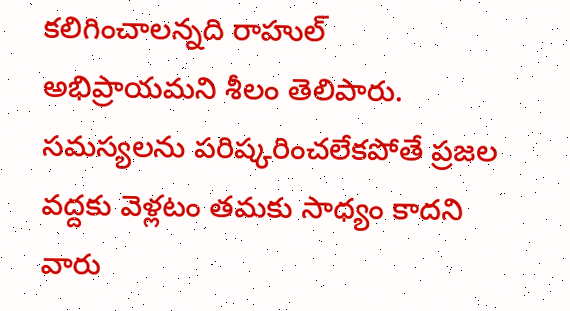కలిగించాలన్నది రాహుల్ అభిప్రాయమని శీలం తెలిపారు. సమస్యలను పరిష్కరించలేకపోతే ప్రజల వద్దకు వెళ్లటం తమకు సాధ్యం కాదని వారు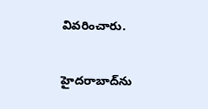వివరించారు.

హైదరాబాద్‌ను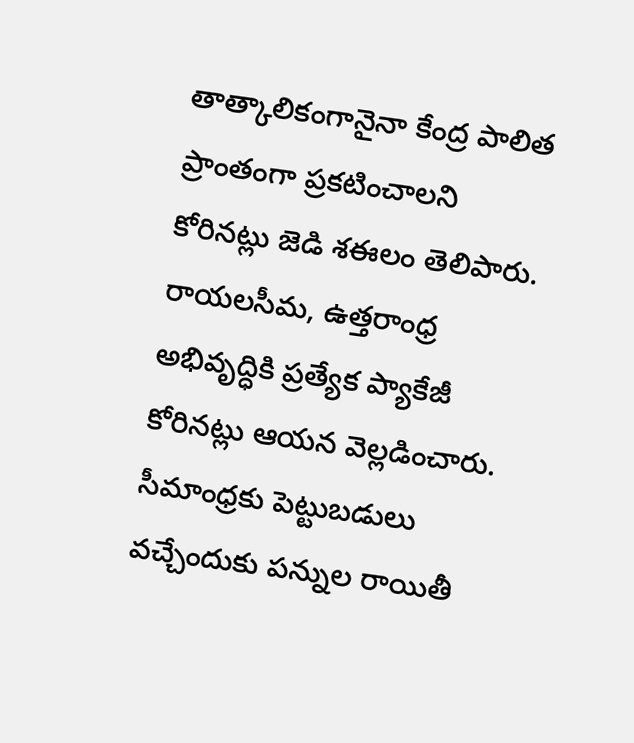తాత్కాలికంగానైనా కేంద్ర పాలిత ప్రాంతంగా ప్రకటించాలని కోరినట్లు జెడి శఈలం తెలిపారు. రాయలసీమ, ఉత్తరాంధ్ర అభివృద్ధికి ప్రత్యేక ప్యాకేజీ కోరినట్లు ఆయన వెల్లడించారు. సీమాంధ్రకు పెట్టుబడులు వచ్చేందుకు పన్నుల రాయితీ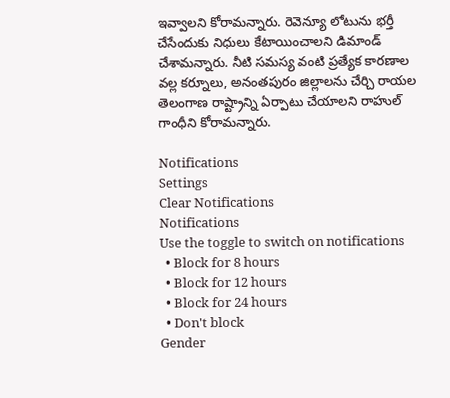ఇవ్వాలని కోరామన్నారు. రెవెన్యూ లోటును భర్తీ చేసేందుకు నిధులు కేటాయించాలని డిమాండ్ చేశామన్నారు. నీటి సమస్య వంటి ప్రత్యేక కారణాల వల్ల కర్నూలు, అనంతపురం జిల్లాలను చేర్చి రాయల తెలంగాణ రాష్ట్రాన్ని ఏర్పాటు చేయాలని రాహుల్ గాంధీని కోరామన్నారు.

Notifications
Settings
Clear Notifications
Notifications
Use the toggle to switch on notifications
  • Block for 8 hours
  • Block for 12 hours
  • Block for 24 hours
  • Don't block
Gender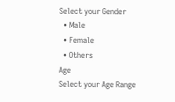Select your Gender
  • Male
  • Female
  • Others
Age
Select your Age Range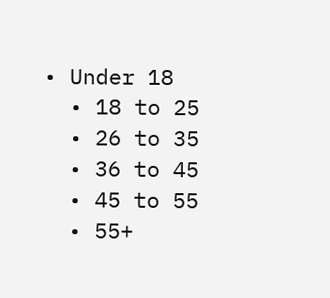• Under 18
  • 18 to 25
  • 26 to 35
  • 36 to 45
  • 45 to 55
  • 55+